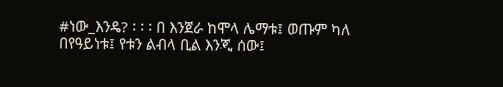#ነው_እንዴ? ፡ ፡ ፡ በ እንጀራ ከሞላ ሌማቱ፤ ወጡም ካለ በየዓይነቱ፤ የቱን ልብላ ቢል እንጂ ሰው፤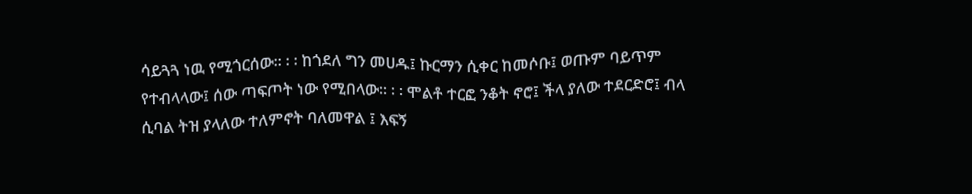ሳይጓጓ ነዉ የሚጎርሰው። ፡ ፡ ከጎደለ ግን መሀዱ፤ ኩርማን ሲቀር ከመሶቡ፤ ወጡም ባይጥም የተብላላው፤ ሰው ጣፍጦት ነው የሚበላው። ፡ ፡ ሞልቶ ተርፎ ንቆት ኖሮ፤ ችላ ያለው ተደርድሮ፤ ብላ ሲባል ትዝ ያላለው ተለምኖት ባለመዋል ፤ እፍኝ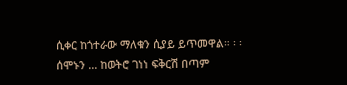ሲቀር ከጎተራው ማለቁን ሲያይ ይጥመዋል። ፡ ፡ ሰሞኑን ... ከወትሮ ገነነ ፍቅርሽ በጣም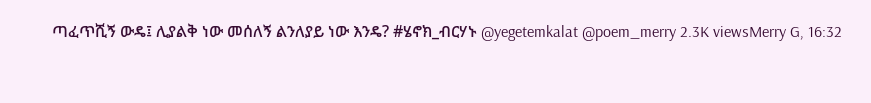ጣፈጥሺኝ ውዴ፤ ሊያልቅ ነው መሰለኝ ልንለያይ ነው እንዴ? #ሄኖክ_ብርሃኑ @yegetemkalat @poem_merry 2.3K viewsMerry G, 16:32